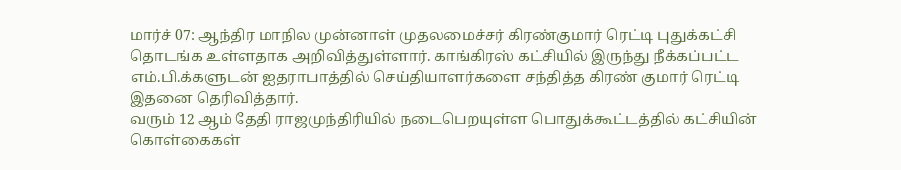மார்ச் 07: ஆந்திர மாநில முன்னாள் முதலமைச்சர் கிரண்குமார் ரெட்டி புதுக்கட்சி தொடங்க உள்ளதாக அறிவித்துள்ளார். காங்கிரஸ் கட்சியில் இருந்து நீக்கப்பட்ட எம்.பி.க்களுடன் ஐதராபாத்தில் செய்தியாளர்களை சந்தித்த கிரண் குமார் ரெட்டி இதனை தெரிவித்தார்.
வரும் 12 ஆம் தேதி ராஜமுந்திரியில் நடைபெறயுள்ள பொதுக்கூட்டத்தில் கட்சியின் கொள்கைகள்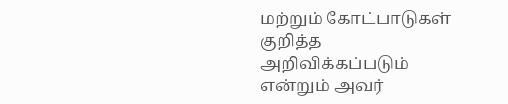மற்றும் கோட்பாடுகள் குறித்த அறிவிக்கப்படும் என்றும் அவர்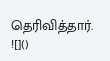தெரிவித்தார்.
![]()